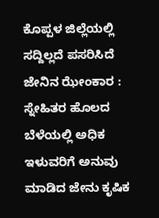ಕೊಪ್ಪಳ ಜಿಲ್ಲೆಯಲ್ಲಿ ಸದ್ದಿಲ್ಲದೆ ಪಸರಿಸಿದೆ ಜೇನಿನ ಝೇಂಕಾರ : ಸ್ನೇಹಿತರ ಹೊಲದ ಬೆಳೆಯಲ್ಲಿ ಅಧಿಕ ಇಳುವರಿಗೆ ಅನುವು ಮಾಡಿದ ಜೇನು ಕೃಷಿಕ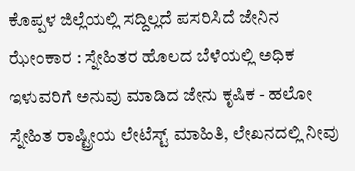ಕೊಪ್ಪಳ ಜಿಲ್ಲೆಯಲ್ಲಿ ಸದ್ದಿಲ್ಲದೆ ಪಸರಿಸಿದೆ ಜೇನಿನ ಝೇಂಕಾರ : ಸ್ನೇಹಿತರ ಹೊಲದ ಬೆಳೆಯಲ್ಲಿ ಅಧಿಕ ಇಳುವರಿಗೆ ಅನುವು ಮಾಡಿದ ಜೇನು ಕೃಷಿಕ - ಹಲೋ ಸ್ನೇಹಿತ ರಾಷ್ಟ್ರೀಯ ಲೇಟೆಸ್ಟ್ ಮಾಹಿತಿ, ಲೇಖನದಲ್ಲಿ ನೀವು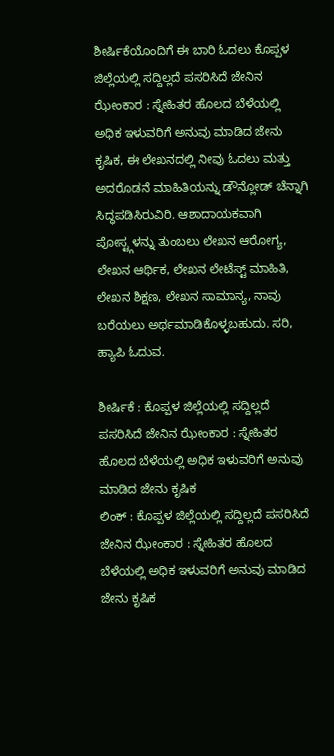ಶೀರ್ಷಿಕೆಯೊಂದಿಗೆ ಈ ಬಾರಿ ಓದಲು ಕೊಪ್ಪಳ ಜಿಲ್ಲೆಯಲ್ಲಿ ಸದ್ದಿಲ್ಲದೆ ಪಸರಿಸಿದೆ ಜೇನಿನ ಝೇಂಕಾರ : ಸ್ನೇಹಿತರ ಹೊಲದ ಬೆಳೆಯಲ್ಲಿ ಅಧಿಕ ಇಳುವರಿಗೆ ಅನುವು ಮಾಡಿದ ಜೇನು ಕೃಷಿಕ, ಈ ಲೇಖನದಲ್ಲಿ ನೀವು ಓದಲು ಮತ್ತು ಅದರೊಡನೆ ಮಾಹಿತಿಯನ್ನು ಡೌನ್ಲೋಡ್ ಚೆನ್ನಾಗಿ ಸಿದ್ಧಪಡಿಸಿರುವಿರಿ. ಆಶಾದಾಯಕವಾಗಿ ಪೋಸ್ಟ್ಗಳನ್ನು ತುಂಬಲು ಲೇಖನ ಆರೋಗ್ಯ, ಲೇಖನ ಆರ್ಥಿಕ, ಲೇಖನ ಲೇಟೆಸ್ಟ್ ಮಾಹಿತಿ, ಲೇಖನ ಶಿಕ್ಷಣ, ಲೇಖನ ಸಾಮಾನ್ಯ, ನಾವು ಬರೆಯಲು ಅರ್ಥಮಾಡಿಕೊಳ್ಳಬಹುದು. ಸರಿ, ಹ್ಯಾಪಿ ಓದುವ.

ಶೀರ್ಷಿಕೆ : ಕೊಪ್ಪಳ ಜಿಲ್ಲೆಯಲ್ಲಿ ಸದ್ದಿಲ್ಲದೆ ಪಸರಿಸಿದೆ ಜೇನಿನ ಝೇಂಕಾರ : ಸ್ನೇಹಿತರ ಹೊಲದ ಬೆಳೆಯಲ್ಲಿ ಅಧಿಕ ಇಳುವರಿಗೆ ಅನುವು ಮಾಡಿದ ಜೇನು ಕೃಷಿಕ
ಲಿಂಕ್ : ಕೊಪ್ಪಳ ಜಿಲ್ಲೆಯಲ್ಲಿ ಸದ್ದಿಲ್ಲದೆ ಪಸರಿಸಿದೆ ಜೇನಿನ ಝೇಂಕಾರ : ಸ್ನೇಹಿತರ ಹೊಲದ ಬೆಳೆಯಲ್ಲಿ ಅಧಿಕ ಇಳುವರಿಗೆ ಅನುವು ಮಾಡಿದ ಜೇನು ಕೃಷಿಕ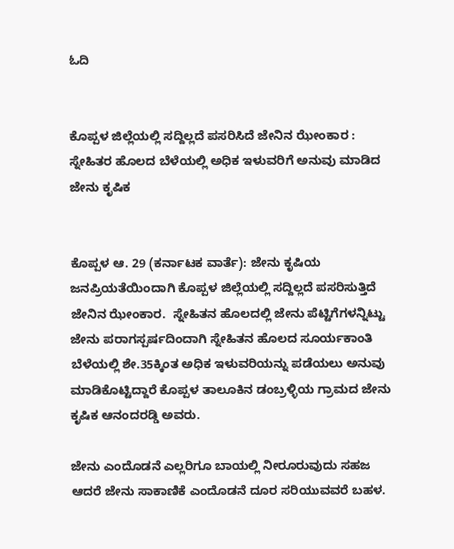ಓದಿ


ಕೊಪ್ಪಳ ಜಿಲ್ಲೆಯಲ್ಲಿ ಸದ್ದಿಲ್ಲದೆ ಪಸರಿಸಿದೆ ಜೇನಿನ ಝೇಂಕಾರ : ಸ್ನೇಹಿತರ ಹೊಲದ ಬೆಳೆಯಲ್ಲಿ ಅಧಿಕ ಇಳುವರಿಗೆ ಅನುವು ಮಾಡಿದ ಜೇನು ಕೃಷಿಕ


ಕೊಪ್ಪಳ ಆ. 29 (ಕರ್ನಾಟಕ ವಾರ್ತೆ): ಜೇನು ಕೃಷಿಯ ಜನಪ್ರಿಯತೆಯಿಂದಾಗಿ ಕೊಪ್ಪಳ ಜಿಲ್ಲೆಯಲ್ಲಿ ಸದ್ದಿಲ್ಲದೆ ಪಸರಿಸುತ್ತಿದೆ ಜೇನಿನ ಝೇಂಕಾರ.  ಸ್ನೇಹಿತನ ಹೊಲದಲ್ಲಿ ಜೇನು ಪೆಟ್ಟಿಗೆಗಳನ್ನಿಟ್ಟು ಜೇನು ಪರಾಗಸ್ಪರ್ಷದಿಂದಾಗಿ ಸ್ನೇಹಿತನ ಹೊಲದ ಸೂರ್ಯಕಾಂತಿ ಬೆಳೆಯಲ್ಲಿ ಶೇ.35ಕ್ಕಿಂತ ಅಧಿಕ ಇಳುವರಿಯನ್ನು ಪಡೆಯಲು ಅನುವು ಮಾಡಿಕೊಟ್ಟಿದ್ದಾರೆ ಕೊಪ್ಪಳ ತಾಲೂಕಿನ ಡಂಬ್ರಳ್ಳಿಯ ಗ್ರಾಮದ ಜೇನು ಕೃಷಿಕ ಆನಂದರಡ್ಡಿ ಅವರು.

ಜೇನು ಎಂದೊಡನೆ ಎಲ್ಲರಿಗೂ ಬಾಯಲ್ಲಿ ನೀರೂರುವುದು ಸಹಜ ಆದರೆ ಜೇನು ಸಾಕಾಣಿಕೆ ಎಂದೊಡನೆ ದೂರ ಸರಿಯುವವರೆ ಬಹಳ.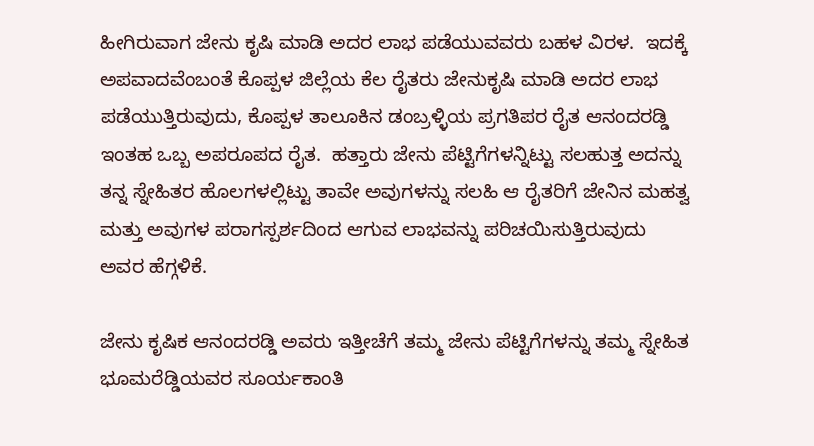ಹೀಗಿರುವಾಗ ಜೇನು ಕೃಷಿ ಮಾಡಿ ಅದರ ಲಾಭ ಪಡೆಯುವವರು ಬಹಳ ವಿರಳ.  ಇದಕ್ಕೆ ಅಪವಾದವೆಂಬಂತೆ ಕೊಪ್ಪಳ ಜಿಲ್ಲೆಯ ಕೆಲ ರೈತರು ಜೇನುಕೃಷಿ ಮಾಡಿ ಅದರ ಲಾಭ ಪಡೆಯುತ್ತಿರುವುದು, ಕೊಪ್ಪಳ ತಾಲೂಕಿನ ಡಂಬ್ರಳ್ಳಿಯ ಪ್ರಗತಿಪರ ರೈತ ಆನಂದರಡ್ಡಿ ಇಂತಹ ಒಬ್ಬ ಅಪರೂಪದ ರೈತ.  ಹತ್ತಾರು ಜೇನು ಪೆಟ್ಟಿಗೆಗಳನ್ನಿಟ್ಟು ಸಲಹುತ್ತ ಅದನ್ನು ತನ್ನ ಸ್ನೇಹಿತರ ಹೊಲಗಳಲ್ಲಿಟ್ಟು ತಾವೇ ಅವುಗಳನ್ನು ಸಲಹಿ ಆ ರೈತರಿಗೆ ಜೇನಿನ ಮಹತ್ವ ಮತ್ತು ಅವುಗಳ ಪರಾಗಸ್ಪರ್ಶದಿಂದ ಆಗುವ ಲಾಭವನ್ನು ಪರಿಚಯಿಸುತ್ತಿರುವುದು ಅವರ ಹೆಗ್ಗಳಿಕೆ.

ಜೇನು ಕೃಷಿಕ ಆನಂದರಡ್ಡಿ ಅವರು ಇತ್ತೀಚೆಗೆ ತಮ್ಮ ಜೇನು ಪೆಟ್ಟಿಗೆಗಳನ್ನು ತಮ್ಮ ಸ್ನೇಹಿತ ಭೂಮರೆಡ್ಡಿಯವರ ಸೂರ್ಯಕಾಂತಿ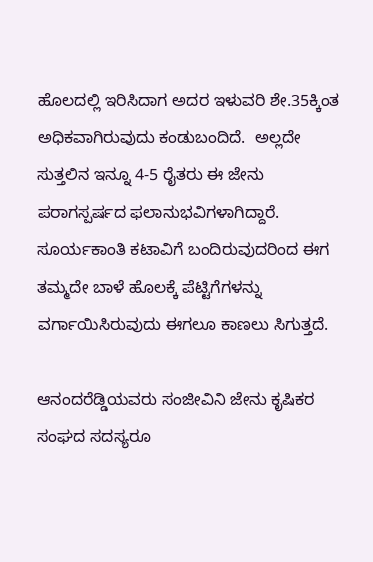ಹೊಲದಲ್ಲಿ ಇರಿಸಿದಾಗ ಅದರ ಇಳುವರಿ ಶೇ.35ಕ್ಕಿಂತ ಅಧಿಕವಾಗಿರುವುದು ಕಂಡುಬಂದಿದೆ.  ಅಲ್ಲದೇ ಸುತ್ತಲಿನ ಇನ್ನೂ 4-5 ರೈತರು ಈ ಜೇನು ಪರಾಗಸ್ಪರ್ಷದ ಫಲಾನುಭವಿಗಳಾಗಿದ್ದಾರೆ.  ಸೂರ್ಯಕಾಂತಿ ಕಟಾವಿಗೆ ಬಂದಿರುವುದರಿಂದ ಈಗ ತಮ್ಮದೇ ಬಾಳೆ ಹೊಲಕ್ಕೆ ಪೆಟ್ಟಿಗೆಗಳನ್ನು ವರ್ಗಾಯಿಸಿರುವುದು ಈಗಲೂ ಕಾಣಲು ಸಿಗುತ್ತದೆ.

ಆನಂದರೆಡ್ಡಿಯವರು ಸಂಜೀವಿನಿ ಜೇನು ಕೃಷಿಕರ ಸಂಘದ ಸದಸ್ಯರೂ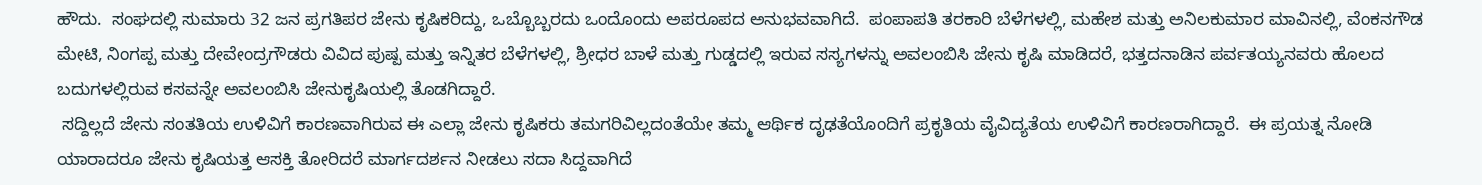ಹೌದು.  ಸಂಘದಲ್ಲಿ ಸುಮಾರು 32 ಜನ ಪ್ರಗತಿಪರ ಜೇನು ಕೃಷಿಕರಿದ್ದು, ಒಬ್ಬೊಬ್ಬರದು ಒಂದೊಂದು ಅಪರೂಪದ ಅನುಭವವಾಗಿದೆ.  ಪಂಪಾಪತಿ ತರಕಾರಿ ಬೆಳೆಗಳಲ್ಲಿ, ಮಹೇಶ ಮತ್ತು ಅನಿಲಕುಮಾರ ಮಾವಿನಲ್ಲಿ, ವೆಂಕನಗೌಡ ಮೇಟಿ, ನಿಂಗಪ್ಪ ಮತ್ತು ದೇವೇಂದ್ರಗೌಡರು ವಿವಿದ ಪುಷ್ಪ ಮತ್ತು ಇನ್ನಿತರ ಬೆಳೆಗಳಲ್ಲಿ, ಶ್ರೀಧರ ಬಾಳೆ ಮತ್ತು ಗುಡ್ಡದಲ್ಲಿ ಇರುವ ಸಸ್ಯಗಳನ್ನು ಅವಲಂಬಿಸಿ ಜೇನು ಕೃಷಿ ಮಾಡಿದರೆ, ಭತ್ತದನಾಡಿನ ಪರ್ವತಯ್ಯನವರು ಹೊಲದ ಬದುಗಳಲ್ಲಿರುವ ಕಸವನ್ನೇ ಅವಲಂಬಿಸಿ ಜೇನುಕೃಷಿಯಲ್ಲಿ ತೊಡಗಿದ್ದಾರೆ.
 ಸದ್ದಿಲ್ಲದೆ ಜೇನು ಸಂತತಿಯ ಉಳಿವಿಗೆ ಕಾರಣವಾಗಿರುವ ಈ ಎಲ್ಲಾ ಜೇನು ಕೃಷಿಕರು ತಮಗರಿವಿಲ್ಲದಂತೆಯೇ ತಮ್ಮ ಆರ್ಥಿಕ ದೃಢತೆಯೊಂದಿಗೆ ಪ್ರಕೃತಿಯ ವೈವಿದ್ಯತೆಯ ಉಳಿವಿಗೆ ಕಾರಣರಾಗಿದ್ದಾರೆ.  ಈ ಪ್ರಯತ್ನ ನೋಡಿ ಯಾರಾದರೂ ಜೇನು ಕೃಷಿಯತ್ತ ಆಸಕ್ತಿ ತೋರಿದರೆ ಮಾರ್ಗದರ್ಶನ ನೀಡಲು ಸದಾ ಸಿದ್ದವಾಗಿದೆ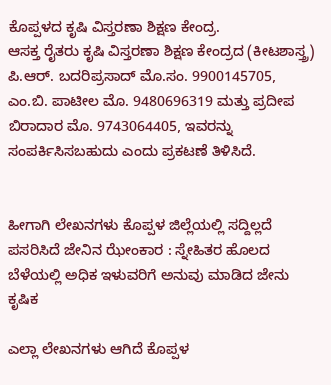ಕೊಪ್ಪಳದ ಕೃಷಿ ವಿಸ್ತರಣಾ ಶಿಕ್ಷಣ ಕೇಂದ್ರ.
ಆಸಕ್ತ ರೈತರು ಕೃಷಿ ವಿಸ್ತರಣಾ ಶಿಕ್ಷಣ ಕೇಂದ್ರದ (ಕೀಟಶಾಸ್ತ್ರ) ಪಿ.ಆರ್. ಬದರಿಪ್ರಸಾದ್ ಮೊ.ಸಂ. 9900145705, ಎಂ.ಬಿ. ಪಾಟೀಲ ಮೊ. 9480696319 ಮತ್ತು ಪ್ರದೀಪ ಬಿರಾದಾರ ಮೊ. 9743064405, ಇವರನ್ನು ಸಂಪರ್ಕಿಸಿಸಬಹುದು ಎಂದು ಪ್ರಕಟಣೆ ತಿಳಿಸಿದೆ.


ಹೀಗಾಗಿ ಲೇಖನಗಳು ಕೊಪ್ಪಳ ಜಿಲ್ಲೆಯಲ್ಲಿ ಸದ್ದಿಲ್ಲದೆ ಪಸರಿಸಿದೆ ಜೇನಿನ ಝೇಂಕಾರ : ಸ್ನೇಹಿತರ ಹೊಲದ ಬೆಳೆಯಲ್ಲಿ ಅಧಿಕ ಇಳುವರಿಗೆ ಅನುವು ಮಾಡಿದ ಜೇನು ಕೃಷಿಕ

ಎಲ್ಲಾ ಲೇಖನಗಳು ಆಗಿದೆ ಕೊಪ್ಪಳ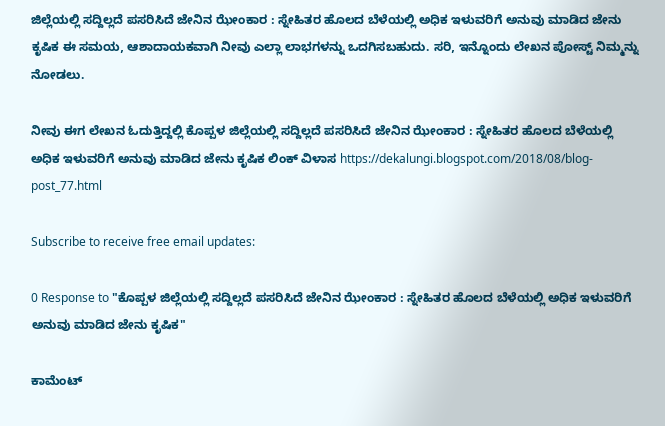ಜಿಲ್ಲೆಯಲ್ಲಿ ಸದ್ದಿಲ್ಲದೆ ಪಸರಿಸಿದೆ ಜೇನಿನ ಝೇಂಕಾರ : ಸ್ನೇಹಿತರ ಹೊಲದ ಬೆಳೆಯಲ್ಲಿ ಅಧಿಕ ಇಳುವರಿಗೆ ಅನುವು ಮಾಡಿದ ಜೇನು ಕೃಷಿಕ ಈ ಸಮಯ, ಆಶಾದಾಯಕವಾಗಿ ನೀವು ಎಲ್ಲಾ ಲಾಭಗಳನ್ನು ಒದಗಿಸಬಹುದು. ಸರಿ, ಇನ್ನೊಂದು ಲೇಖನ ಪೋಸ್ಟ್ ನಿಮ್ಮನ್ನು ನೋಡಲು.

ನೀವು ಈಗ ಲೇಖನ ಓದುತ್ತಿದ್ದಲ್ಲಿ ಕೊಪ್ಪಳ ಜಿಲ್ಲೆಯಲ್ಲಿ ಸದ್ದಿಲ್ಲದೆ ಪಸರಿಸಿದೆ ಜೇನಿನ ಝೇಂಕಾರ : ಸ್ನೇಹಿತರ ಹೊಲದ ಬೆಳೆಯಲ್ಲಿ ಅಧಿಕ ಇಳುವರಿಗೆ ಅನುವು ಮಾಡಿದ ಜೇನು ಕೃಷಿಕ ಲಿಂಕ್ ವಿಳಾಸ https://dekalungi.blogspot.com/2018/08/blog-post_77.html

Subscribe to receive free email updates:

0 Response to "ಕೊಪ್ಪಳ ಜಿಲ್ಲೆಯಲ್ಲಿ ಸದ್ದಿಲ್ಲದೆ ಪಸರಿಸಿದೆ ಜೇನಿನ ಝೇಂಕಾರ : ಸ್ನೇಹಿತರ ಹೊಲದ ಬೆಳೆಯಲ್ಲಿ ಅಧಿಕ ಇಳುವರಿಗೆ ಅನುವು ಮಾಡಿದ ಜೇನು ಕೃಷಿಕ"

ಕಾಮೆಂಟ್‌‌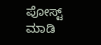ಪೋಸ್ಟ್‌ ಮಾಡಿ